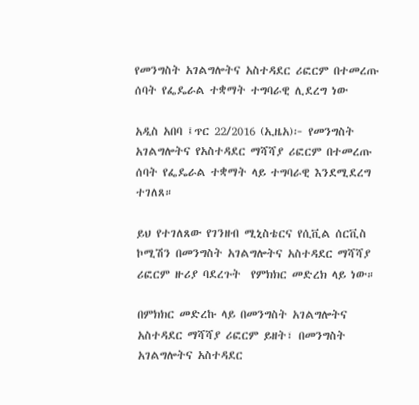የመንግስት አገልግሎትና አስተዳደር ሪፎርም በተመረጡ ሰባት የፌዴራል ተቋማት ተግባራዊ ሊደረግ ነው

አዲስ አበባ ፤ጥር 22/2016 (ኢዜአ)፦ የመንግስት አገልግሎትና የአስተዳደር ማሻሻያ ሪፎርም በተመረጡ ሰባት የፌዴራል ተቋማት ላይ ተግባራዊ እንደሚደረግ ተገለጸ።

ይህ የተገለጸው የገንዘብ ሚኒስቴርና የሲቪል ሰርቪስ ኮሚሽን በመንግስት አገልግሎትና አስተዳደር ማሻሻያ ሪፎርም ዙሪያ ባደረጉት  የምክክር መድረክ ላይ ነው።

በምክክር መድረኩ ላይ በመንግስት አገልግሎትና አስተዳደር ማሻሻያ ሪፎርም ይዘት፣ በመንግስት አገልግሎትና አስተዳደር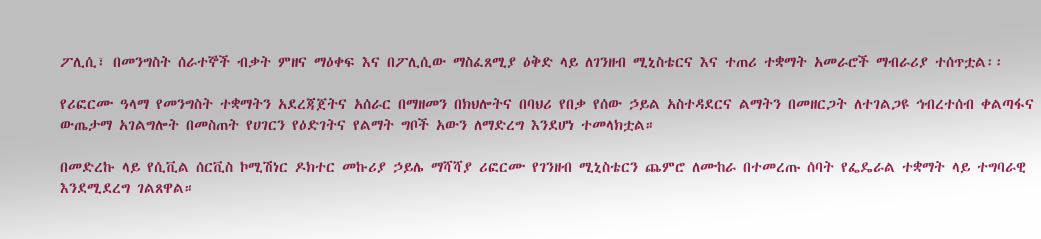ፖሊሲ፣ በመንግስት ሰራተኞች ብቃት ምዘና ማዕቀፍ እና በፖሊሲው ማስፈጸሚያ ዕቅድ ላይ ለገንዘብ ሚኒስቴርና እና ተጠሪ ተቋማት አመራሮች ማብራሪያ ተሰጥቷል፡፡

የሪፎርሙ ዓላማ የመንግስት ተቋማትን አደረጃጀትና አሰራር በማዘመን በክህሎትና በባህሪ የበቃ የሰው ኃይል አስተዳደርና ልማትን በመዘርጋት ለተገልጋዩ ኅብረተሰብ ቀልጣፋና ውጤታማ አገልግሎት በመስጠት የሀገርን የዕድገትና የልማት ግቦች አውን ለማድረግ እንደሆነ ተመላክቷል።

በመድረኩ ላይ የሲቪል ሰርቪስ ኮሚሽነር ዶክተር መኩሪያ ኃይሌ ማሻሻያ ሪፎርሙ የገንዘብ ሚኒስቴርን ጨምሮ ለሙከራ በተመረጡ ሰባት የፌዴራል ተቋማት ላይ ተግባራዊ እንደሚደረግ ገልጸዋል።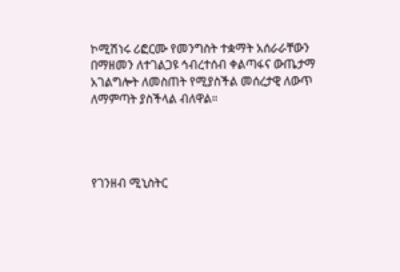ኮሚሽነሩ ሪፎርሙ የመንግስት ተቋማት አሰራራቸውን በማዘመን ለተገልጋዩ ኅብረተሰብ ቀልጣፋና ውጤታማ አገልግሎት ለመስጠት የሚያስችል መሰረታዊ ለውጥ ለማምጣት ያስችላል ብለዋል።




የገንዘብ ሚኒስትር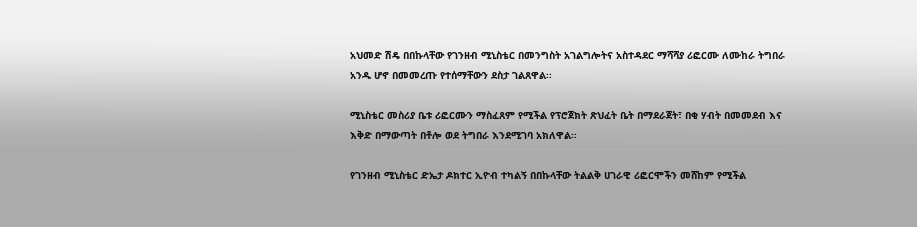አህመድ ሽዴ በበኩላቸው የገንዘብ ሚኒስቴር በመንግስት አገልግሎትና አስተዳደር ማሻሻያ ሪፎርሙ ለሙከራ ትግበራ አንዱ ሆኖ በመመረጡ የተሰማቸውን ደስታ ገልጸዋል፡፡

ሚኒስቴር መስሪያ ቤቱ ሪፎርሙን ማስፈጸም የሚችል የፕሮጀክት ጽህፈት ቤት በማደራጀት፣ በቂ ሃብት በመመደብ እና እቅድ በማውጣት በቶሎ ወደ ትግበራ እንደሚገባ አክለዋል።

የገንዘብ ሚኒስቴር ድኤታ ዶክተር ኢዮብ ተካልኝ በበኩላቸው ትልልቅ ሀገራዊ ሪፎርሞችን መሸከም የሚችል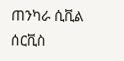ጠንካራ ሲቪል ሰርቪስ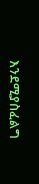እንደሚያስፈልግ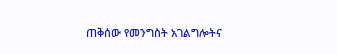ጠቅሰው የመንግስት አገልግሎትና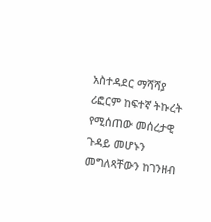አስተዳደር ማሻሻያ ሪፎርም ከፍተኛ ትኩረት የሚሰጠው መሰረታዊ ጉዳይ መሆኑን መግለጻቸውን ከገንዘብ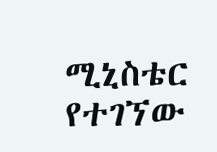ሚኒስቴር የተገኘው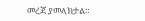መረጃ ያመላክታል።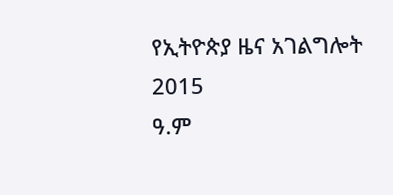የኢትዮጵያ ዜና አገልግሎት
2015
ዓ.ም